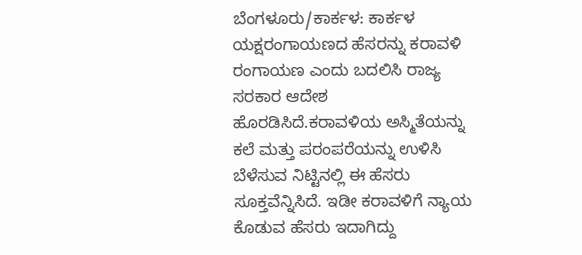ಬೆಂಗಳೂರು/ಕಾರ್ಕಳ: ಕಾರ್ಕಳ ಯಕ್ಷರಂಗಾಯಣದ ಹೆಸರನ್ನು ಕರಾವಳಿ ರಂಗಾಯಣ ಎಂದು ಬದಲಿಸಿ ರಾಜ್ಯ ಸರಕಾರ ಆದೇಶ ಹೊರಡಿಸಿದೆ.ಕರಾವಳಿಯ ಅಸ್ಮಿತೆಯನ್ನು ಕಲೆ ಮತ್ತು ಪರಂಪರೆಯನ್ನು ಉಳಿಸಿ ಬೆಳೆಸುವ ನಿಟ್ಟಿನಲ್ಲಿ ಈ ಹೆಸರು ಸೂಕ್ತವೆನ್ನಿಸಿದೆ. ಇಡೀ ಕರಾವಳಿಗೆ ನ್ಯಾಯ ಕೊಡುವ ಹೆಸರು ಇದಾಗಿದ್ದು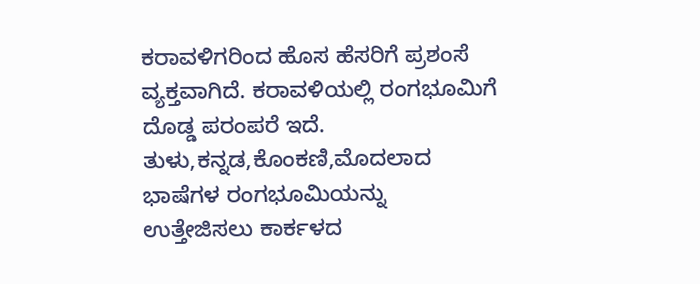ಕರಾವಳಿಗರಿಂದ ಹೊಸ ಹೆಸರಿಗೆ ಪ್ರಶಂಸೆ ವ್ಯಕ್ತವಾಗಿದೆ. ಕರಾವಳಿಯಲ್ಲಿ ರಂಗಭೂಮಿಗೆ ದೊಡ್ಡ ಪರಂಪರೆ ಇದೆ.
ತುಳು,ಕನ್ನಡ,ಕೊಂಕಣಿ,ಮೊದಲಾದ ಭಾಷೆಗಳ ರಂಗಭೂಮಿಯನ್ನು ಉತ್ತೇಜಿಸಲು ಕಾರ್ಕಳದ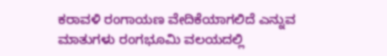ಕರಾವಳಿ ರಂಗಾಯಣ ವೇದಿಕೆಯಾಗಲಿದೆ ಎನ್ನುವ ಮಾತುಗಳು ರಂಗಭೂಮಿ ವಲಯದಲ್ಲಿ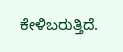ಕೇಳಿಬರುತ್ತಿದೆ.